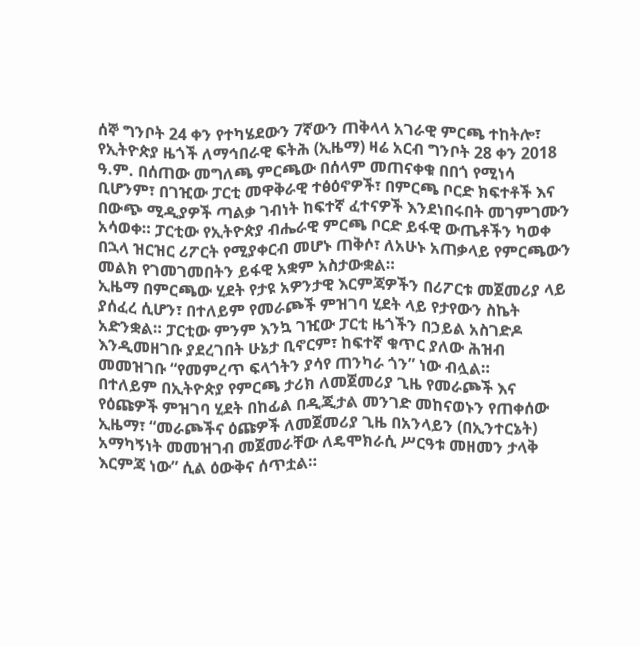ሰኞ ግንቦት 24 ቀን የተካሄደውን 7ኛውን ጠቅላላ አገራዊ ምርጫ ተከትሎ፣ የኢትዮጵያ ዜጎች ለማኅበራዊ ፍትሕ (ኢዜማ) ዛሬ አርብ ግንቦት 28 ቀን 2018 ዓ.ም. በሰጠው መግለጫ ምርጫው በሰላም መጠናቀቁ በበጎ የሚነሳ ቢሆንም፣ በገዢው ፓርቲ መዋቅራዊ ተፅዕኖዎች፣ በምርጫ ቦርድ ክፍተቶች እና በውጭ ሚዲያዎች ጣልቃ ገብነት ከፍተኛ ፈተናዎች እንደነበሩበት መገምገሙን አሳወቀ። ፓርቲው የኢትዮጵያ ብሔራዊ ምርጫ ቦርድ ይፋዊ ውጤቶችን ካወቀ በኋላ ዝርዝር ሪፖርት የሚያቀርብ መሆኑ ጠቅሶ፣ ለአሁኑ አጠቃላይ የምርጫውን መልክ የገመገመበትን ይፋዊ አቋም አስታውቋል።
ኢዜማ በምርጫው ሂደት የታዩ አዎንታዊ እርምጃዎችን በሪፖርቱ መጀመሪያ ላይ ያሰፈረ ሲሆን፣ በተለይም የመራጮች ምዝገባ ሂደት ላይ የታየውን ስኬት አድንቋል። ፓርቲው ምንም እንኳ ገዢው ፓርቲ ዜጎችን በኃይል አስገድዶ እንዲመዘገቡ ያደረገበት ሁኔታ ቢኖርም፣ ከፍተኛ ቁጥር ያለው ሕዝብ መመዝገቡ “የመምረጥ ፍላጎትን ያሳየ ጠንካራ ጎን” ነው ብሏል።
በተለይም በኢትዮጵያ የምርጫ ታሪክ ለመጀመሪያ ጊዜ የመራጮች እና የዕጩዎች ምዝገባ ሂደት በከፊል በዲጂታል መንገድ መከናወኑን የጠቀሰው ኢዜማ፣ “መራጮችና ዕጩዎች ለመጀመሪያ ጊዜ በአንላይን (በኢንተርኔት) አማካኝነት መመዝገብ መጀመራቸው ለዴሞክራሲ ሥርዓቱ መዘመን ታላቅ እርምጃ ነው” ሲል ዕውቅና ሰጥቷል።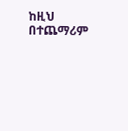ከዚህ በተጨማሪም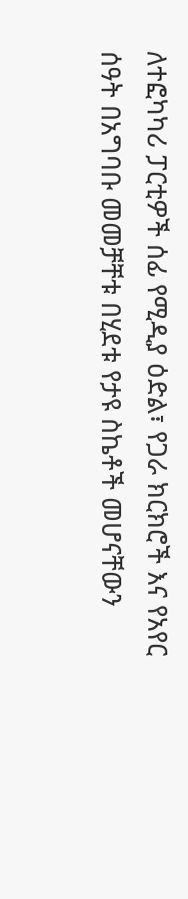ለተፎካካሪ ፓርቲዎች ሰፊ የሚዲያ ዕድል፣ የጋራ ክርክሮች እና የአየር ሰዓት በአግባቡ መመቻቸቱ በሂደቱ የታዩ ስኬቶች መሆናቸውን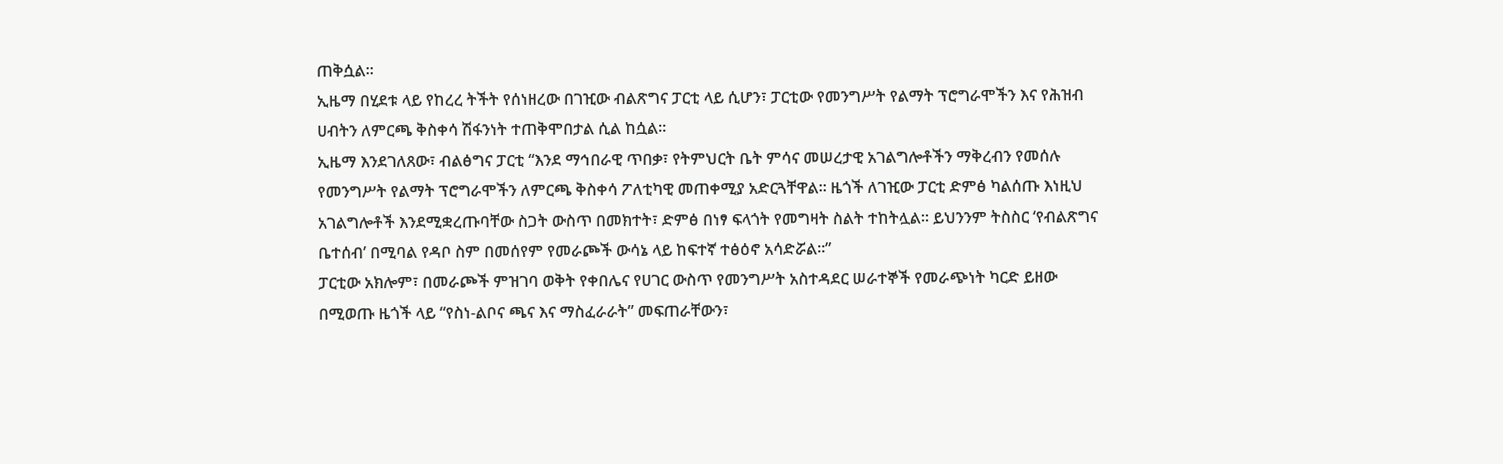ጠቅሷል።
ኢዜማ በሂደቱ ላይ የከረረ ትችት የሰነዘረው በገዢው ብልጽግና ፓርቲ ላይ ሲሆን፣ ፓርቲው የመንግሥት የልማት ፕሮግራሞችን እና የሕዝብ ሀብትን ለምርጫ ቅስቀሳ ሽፋንነት ተጠቅሞበታል ሲል ከሷል።
ኢዜማ እንደገለጸው፣ ብልፅግና ፓርቲ “እንደ ማኅበራዊ ጥበቃ፣ የትምህርት ቤት ምሳና መሠረታዊ አገልግሎቶችን ማቅረብን የመሰሉ የመንግሥት የልማት ፕሮግራሞችን ለምርጫ ቅስቀሳ ፖለቲካዊ መጠቀሚያ አድርጓቸዋል። ዜጎች ለገዢው ፓርቲ ድምፅ ካልሰጡ እነዚህ አገልግሎቶች እንደሚቋረጡባቸው ስጋት ውስጥ በመክተት፣ ድምፅ በነፃ ፍላጎት የመግዛት ስልት ተከትሏል። ይህንንም ትስስር ‘የብልጽግና ቤተሰብ’ በሚባል የዳቦ ስም በመሰየም የመራጮች ውሳኔ ላይ ከፍተኛ ተፅዕኖ አሳድሯል።”
ፓርቲው አክሎም፣ በመራጮች ምዝገባ ወቅት የቀበሌና የሀገር ውስጥ የመንግሥት አስተዳደር ሠራተኞች የመራጭነት ካርድ ይዘው በሚወጡ ዜጎች ላይ “የስነ-ልቦና ጫና እና ማስፈራራት” መፍጠራቸውን፣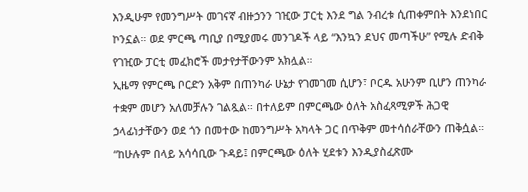እንዲሁም የመንግሥት መገናኛ ብዙኃንን ገዢው ፓርቲ እንደ ግል ንብረቱ ሲጠቀምበት እንደነበር ኮንኗል። ወደ ምርጫ ጣቢያ በሚያመሩ መንገዶች ላይ “እንኳን ደህና መጣችሁ” የሚሉ ድብቅ የገዢው ፓርቲ መፈክሮች መታየታቸውንም አክሏል።
ኢዜማ የምርጫ ቦርድን አቅም በጠንካራ ሁኔታ የገመገመ ሲሆን፣ ቦርዱ አሁንም ቢሆን ጠንካራ ተቋም መሆን አለመቻሉን ገልጿል። በተለይም በምርጫው ዕለት አስፈጻሚዎች ሕጋዊ ኃላፊነታቸውን ወደ ጎን በመተው ከመንግሥት አካላት ጋር በጥቅም መተሳሰራቸውን ጠቅሷል።
“ከሁሉም በላይ አሳሳቢው ጉዳይ፤ በምርጫው ዕለት ሂደቱን እንዲያስፈጽሙ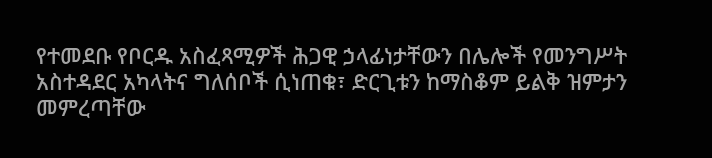የተመደቡ የቦርዱ አስፈጻሚዎች ሕጋዊ ኃላፊነታቸውን በሌሎች የመንግሥት አስተዳደር አካላትና ግለሰቦች ሲነጠቁ፣ ድርጊቱን ከማስቆም ይልቅ ዝምታን መምረጣቸው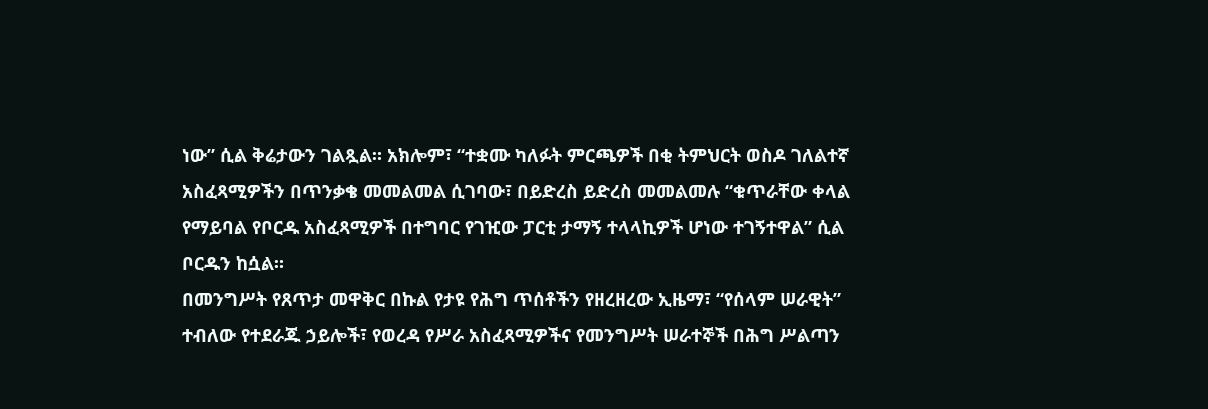ነው” ሲል ቅሬታውን ገልጿል። አክሎም፣ “ተቋሙ ካለፉት ምርጫዎች በቂ ትምህርት ወስዶ ገለልተኛ አስፈጻሚዎችን በጥንቃቄ መመልመል ሲገባው፣ በይድረስ ይድረስ መመልመሉ “ቁጥራቸው ቀላል የማይባል የቦርዱ አስፈጻሚዎች በተግባር የገዢው ፓርቲ ታማኝ ተላላኪዎች ሆነው ተገኝተዋል” ሲል ቦርዱን ከሷል።
በመንግሥት የጸጥታ መዋቅር በኩል የታዩ የሕግ ጥሰቶችን የዘረዘረው ኢዜማ፣ “የሰላም ሠራዊት” ተብለው የተደራጁ ኃይሎች፣ የወረዳ የሥራ አስፈጻሚዎችና የመንግሥት ሠራተኞች በሕግ ሥልጣን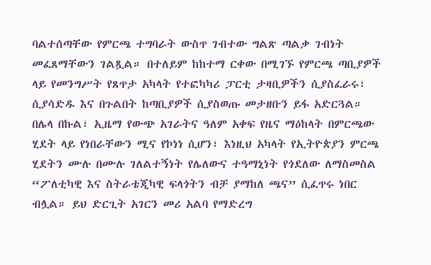ባልተሰጣቸው የምርጫ ተግባራት ውስጥ ገብተው ግልጽ ጣልቃ ገብነት መፈጸማቸውን ገልጿል። በተለይም ከከተማ ርቀው በሚገኙ የምርጫ ጣቢያዎች ላይ የመንግሥት የጸጥታ አካላት የተፎካካሪ ፓርቲ ታዛቢዎችን ሲያስፈራሩ፣ ሲያሳድዱ እና በጉልበት ከጣቢያዎች ሲያስወጡ መታዘቡን ይፋ አድርጓል።
በሌላ በኩል፣ ኢዜማ የውጭ አገራትና ዓለም አቀፍ የዜና ማዕከላት በምርጫው ሂደት ላይ የነበራቸውን ሚና የኮነነ ሲሆን፣ እነዚህ አካላት የኢትዮጵያን ምርጫ ሂደትን ሙሉ በሙሉ ገለልተኝነት የሌለውና ተዓማኒነት የጎደለው ለማስመስል “ፖለቲካዊ እና ስትራቴጂካዊ ፍላጎትን ብቻ ያማከለ ጫና” ሲፈጥሩ ነበር ብሏል። ይህ ድርጊት አገርን መሪ አልባ የማድረግ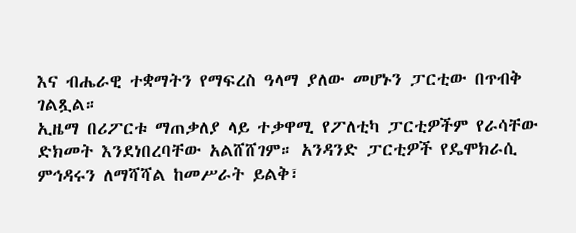እና ብሔራዊ ተቋማትን የማፍረስ ዓላማ ያለው መሆኑን ፓርቲው በጥብቅ ገልጿል።
ኢዜማ በሪፖርቱ ማጠቃለያ ላይ ተቃዋሚ የፖለቲካ ፓርቲዎችም የራሳቸው ድክመት እንደነበረባቸው አልሸሸገም። አንዳንድ ፓርቲዎች የዴሞክራሲ ምኅዳሩን ለማሻሻል ከመሥራት ይልቅ፣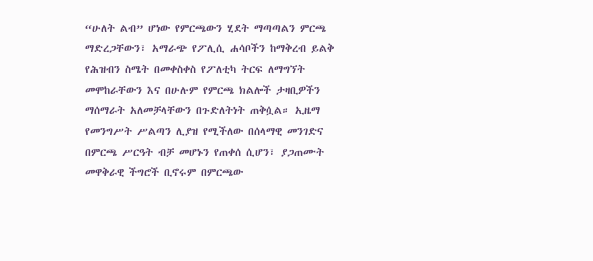“ሁለት ልብ” ሆነው የምርጫውን ሂደት ማጣጣልን ምርጫ ማድረጋቸውን፣ አማራጭ የፖሊሲ ሐሳቦችን ከማቅረብ ይልቅ የሕዝብን ስሜት በመቀስቀስ የፖለቲካ ትርፍ ለማግኘት መሞከራቸውን እና በሁሉም የምርጫ ክልሎች ታዛቢዎችን ማሰማራት አለመቻላቸውን በጉድለትነት ጠቅሷል። ኢዜማ የመንግሥት ሥልጣን ሊያዝ የሚችለው በሰላማዊ መንገድና በምርጫ ሥርዓት ብቻ መሆኑን የጠቀሰ ሲሆን፣ ያጋጠሙት መዋቅራዊ ችግሮች ቢኖሩም በምርጫው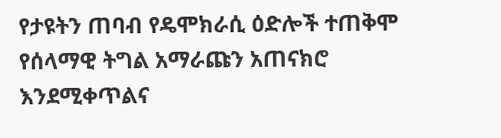የታዩትን ጠባብ የዴሞክራሲ ዕድሎች ተጠቅሞ የሰላማዊ ትግል አማራጩን አጠናክሮ እንደሚቀጥልና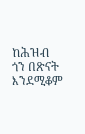ከሕዝብ ጎን በጽናት እንደሚቆም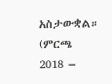አስታውቋል። (ምርጫ 2018 –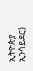ኢትዮጵያ ኢንሳይደር)